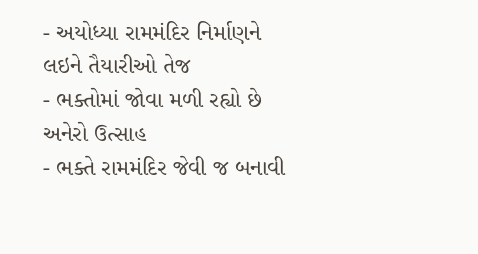- અયોધ્યા રામમંદિર નિર્માણને લઇને તૈયારીઓ તેજ
- ભક્તોમાં જોવા મળી રહ્યો છે અનેરો ઉત્સાહ
- ભક્તે રામમંદિર જેવી જ બનાવી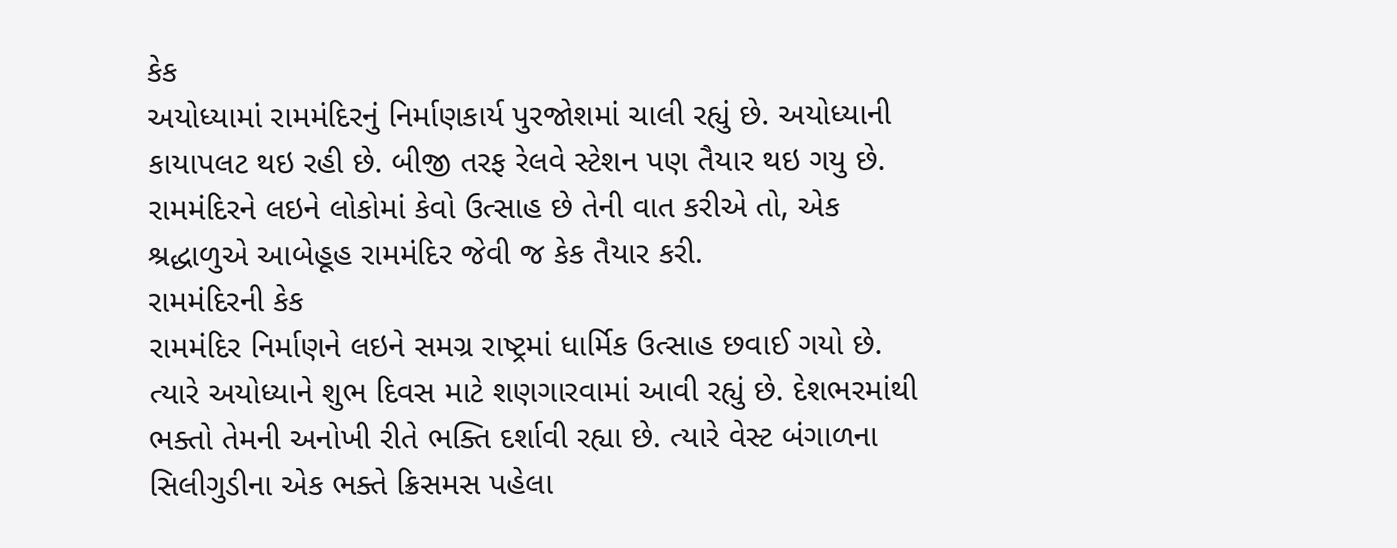કેક
અયોધ્યામાં રામમંદિરનું નિર્માણકાર્ય પુરજોશમાં ચાલી રહ્યું છે. અયોધ્યાની કાયાપલટ થઇ રહી છે. બીજી તરફ રેલવે સ્ટેશન પણ તૈયાર થઇ ગયુ છે. રામમંદિરને લઇને લોકોમાં કેવો ઉત્સાહ છે તેની વાત કરીએ તો, એક શ્રદ્ધાળુએ આબેહૂહ રામમંદિર જેવી જ કેક તૈયાર કરી.
રામમંદિરની કેક
રામમંદિર નિર્માણને લઇને સમગ્ર રાષ્ટ્રમાં ધાર્મિક ઉત્સાહ છવાઈ ગયો છે. ત્યારે અયોધ્યાને શુભ દિવસ માટે શણગારવામાં આવી રહ્યું છે. દેશભરમાંથી ભક્તો તેમની અનોખી રીતે ભક્તિ દર્શાવી રહ્યા છે. ત્યારે વેસ્ટ બંગાળના સિલીગુડીના એક ભક્તે ક્રિસમસ પહેલા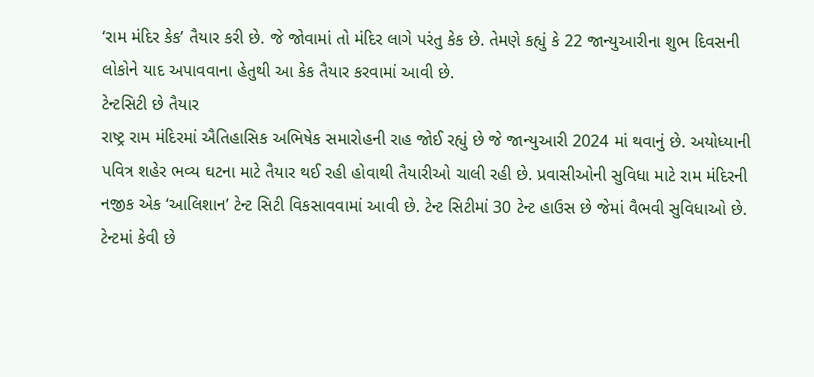‘રામ મંદિર કેક’ તૈયાર કરી છે. જે જોવામાં તો મંદિર લાગે પરંતુ કેક છે. તેમણે કહ્યું કે 22 જાન્યુઆરીના શુભ દિવસની લોકોને યાદ અપાવવાના હેતુથી આ કેક તૈયાર કરવામાં આવી છે.
ટેન્ટસિટી છે તૈયાર
રાષ્ટ્ર રામ મંદિરમાં ઐતિહાસિક અભિષેક સમારોહની રાહ જોઈ રહ્યું છે જે જાન્યુઆરી 2024 માં થવાનું છે. અયોધ્યાની પવિત્ર શહેર ભવ્ય ઘટના માટે તૈયાર થઈ રહી હોવાથી તૈયારીઓ ચાલી રહી છે. પ્રવાસીઓની સુવિધા માટે રામ મંદિરની નજીક એક ‘આલિશાન’ ટેન્ટ સિટી વિકસાવવામાં આવી છે. ટેન્ટ સિટીમાં 30 ટેન્ટ હાઉસ છે જેમાં વૈભવી સુવિધાઓ છે.
ટેન્ટમાં કેવી છે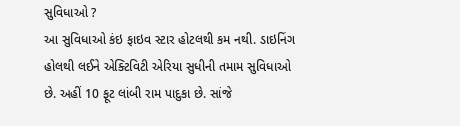સુવિધાઓ ?
આ સુવિધાઓ કંઇ ફાઇવ સ્ટાર હોટલથી કમ નથી. ડાઇનિંગ હોલથી લઈને એક્ટિવિટી એરિયા સુધીની તમામ સુવિધાઓ છે. અહીં 10 ફૂટ લાંબી રામ પાદુકા છે. સાંજે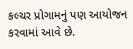કલ્ચર પ્રોગામનું પણ આયોજન કરવામાં આવે છે.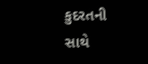કુદરતની સાથે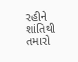રહીને શાંતિથી તમારો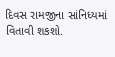દિવસ રામજીના સાંનિધ્યમાં વિતાવી શકશો.